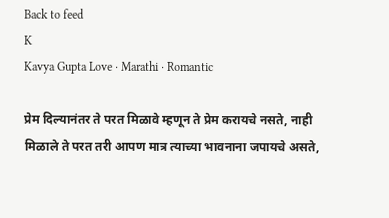Back to feed
K
Kavya Gupta Love · Marathi · Romantic

प्रेम दिल्यानंतर ते परत मिळावे म्हणून ते प्रेम करायचे नसते, नाही मिळाले ते परत तरी आपण मात्र त्याच्या भावनाना जपायचे असते,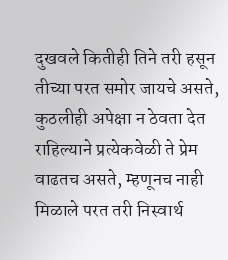दुखवले कितीही तिने तरी हसून तीच्या परत समोर जायचे असते, कुठलीही अपेक्षा न ठेवता देत राहिल्याने प्रत्येकवेळी ते प्रेम वाढतच असते, म्हणूनच नाही मिळाले परत तरी निस्वार्थ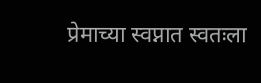प्रेमाच्या स्वप्नात स्वतःला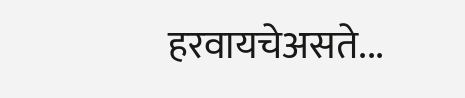हरवायचेअसते...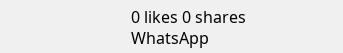0 likes 0 shares
WhatsApp